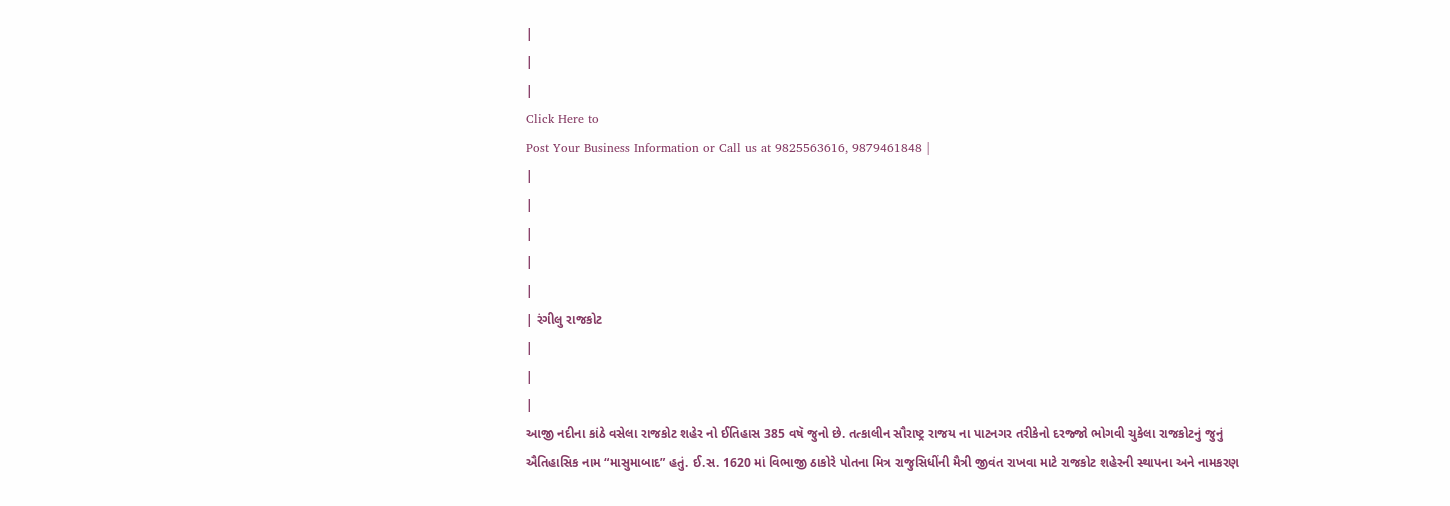|
|
|
Click Here to
Post Your Business Information or Call us at 9825563616, 9879461848 |
|
|
|
|
|
| રંગીલુ રાજકોટ
|
|
|
આજી નદીના કાંઠે વસેલા રાજકોટ શહેર નો ઈતિહાસ 385 વષૅ જુનો છે. તત્કાલીન સૌરાષ્ટ્ર રાજય ના પાટનગર તરીકેનો દરજ્જો ભોગવી ચુકેલા રાજકોટનું જુનું ઐતિહાસિક નામ “માસુમાબાદ” હતું. ઈ.સ. 1620 માં વિભાજી ઠાકોરે પોતના મિત્ર રાજુસિધીંની મૈત્રી જીવંત રાખવા માટે રાજકોટ શહેરની સ્થાપના અને નામકરણ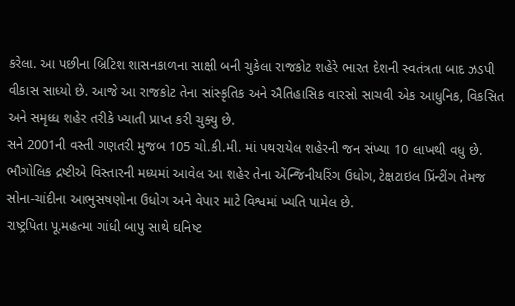કરેલા. આ પછીના બ્રિટિશ શાસનકાળના સાક્ષી બની ચુકેલા રાજકોટ શહેરે ભારત દેશની સ્વતંત્રતા બાદ ઝડપી વીકાસ સાધ્યો છે. આજે આ રાજકોટ તેના સાંસ્કૃતિક અને ઐતિહાસિક વારસો સાચવી એક આધુનિક, વિકસિત અને સમૃધ્ધ શહેર તરીકે ખ્યાતી પ્રાપ્ત કરી ચુક્યુ છે.
સને 2001ની વસ્તી ગણતરી મુજબ 105 ચો.કી.મી. માં પથરાયેલ શહેરની જન સંખ્યા 10 લાખથી વધુ છે. ભૌગોલિક દ્રષ્ટીએ વિસ્તારની મધ્યમાં આવેલ આ શહેર તેના એંન્જિનીયરિંગ ઉધોગ, ટેક્ષટાઇલ પ્રિંન્ટીંગ તેમજ સોના-ચાંદીના આભુસષણોના ઉધોગ અને વેપાર માટે વિશ્વમાં ખ્યતિ પામેલ છે.
રાષ્ટ્રપિતા પૂ.મહત્મા ગાંધી બાપુ સાથે ઘનિષ્ટ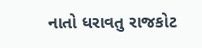નાતો ધરાવતુ રાજકોટ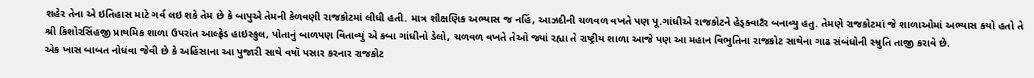શહેર તેના એ ઇતિહાસ માટે ગર્વ લઇ શકે તેમ છે કે બાપુએ તેમની કેળવણી રાજકોટમાં લીધી હતી. માત્ર શૌક્ષણિક અભ્યાસ જ નહિં, આઝદીની ચળવળ વખતે પણ પૂ.ગાંધીએ રાજકોટને હેડ્ક્વાટઁર બનાવ્યુ હતુ. તેમણે રાજકોટમાં જે શાળાઓમાં અભ્યાસ કયો હતો તે શ્રી કિશોરસિંહજી પ્રાથમિક શાળા ઉપરાંત આલ્ફ્રેડ હાઇસ્કુલ, પોતાનું બાળપણ વિતાવ્યું એ કબા ગાંધીનો ડેલો, ચળવળ વખતે તેઓ જ્યાં રહ્યા તે રાષ્ટ્રીય શાળા આજે પણ આ મહાન વિભુતિના રાજકોટ સાથેના ગાઢ સંબંધોની સ્મ્રુતિ તાજી કરાવે છે.
એક ખાસ બાબત નોધંવા જેવી છે કે અહિંસાના આ પુજારી સાથે વષૉ પસાર કરનાર રાજકોટ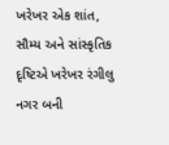ખરેખર એક શાંત, સૌમ્ય અને સાંસ્કૃતિક દૃષ્ટિએ ખરેખર રંગીલુ નગર બની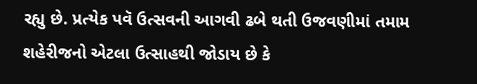રહ્યુ છે. પ્રત્યેક પવૅ ઉત્સવની આગવી ઢબે થતી ઉજવણીમાં તમામ શહેરીજનો એટલા ઉત્સાહથી જોડાય છે કે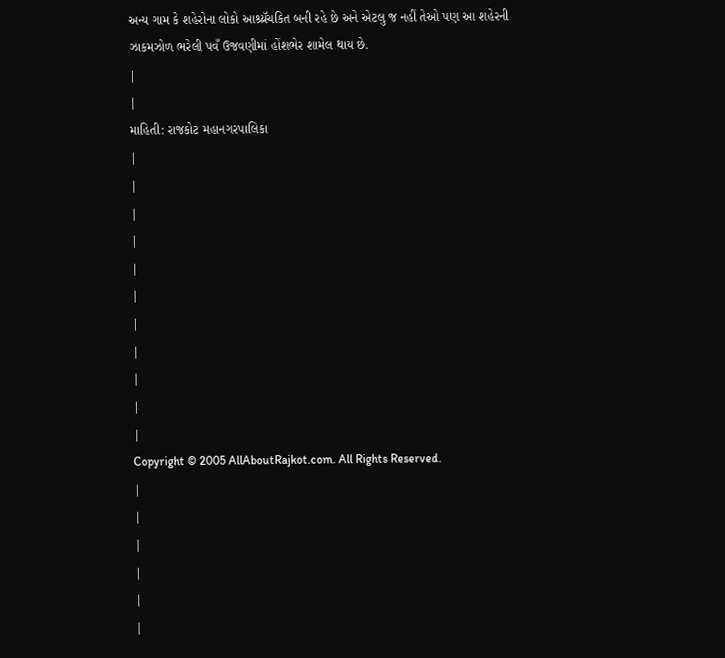અન્ય ગામ કે શહેરોના લોકો આશ્ર્ય્રૅચકિત બની રહે છે અને એટલુ જ નહીં તેઓ પણ આ શહેરની ઝાકમઝોળ ભરેલી પવઁ ઉજવણીમાં હોંશભેર શામેલ થાય છે.
|
|
માહિતી: રાજકોટ મહાનગરપાલિકા
|
|
|
|
|
|
|
|
|
|
|
Copyright © 2005 AllAboutRajkot.com. All Rights Reserved.
|
|
|
|
|
|